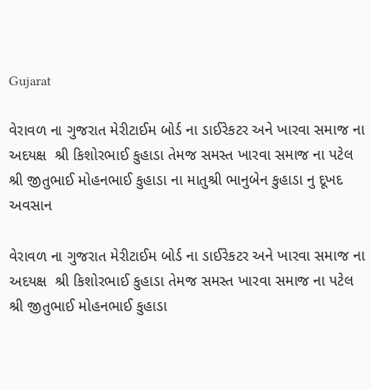Gujarat

વેરાવળ ના ગુજરાત મેરીટાઈમ બોર્ડ ના ડાઈરેકટર અને ખારવા સમાજ ના અદયક્ષ  શ્રી કિશોરભાઈ કુહાડા તેમજ સમસ્ત ખારવા સમાજ ના પટેલ શ્રી જીતુભાઈ મોહનભાઈ કુહાડા ના માતુશ્રી ભાનુબેન કુહાડા નુ દૂખદ અવસાન

વેરાવળ ના ગુજરાત મેરીટાઈમ બોર્ડ ના ડાઈરેકટર અને ખારવા સમાજ ના અદયક્ષ  શ્રી કિશોરભાઈ કુહાડા તેમજ સમસ્ત ખારવા સમાજ ના પટેલ શ્રી જીતુભાઈ મોહનભાઈ કુહાડા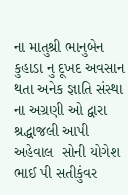ના માતુશ્રી ભાનુબેન કુહાડા નુ દૂખદ અવસાન  થતા અનેક જ્ઞાતિ સંસ્થા ના અગ્રણી ઓ દ્વારા શ્રદ્ધાજલી આપી
અહેવાલ  સોની યોગેશ ભાઈ પી સતીકુંવર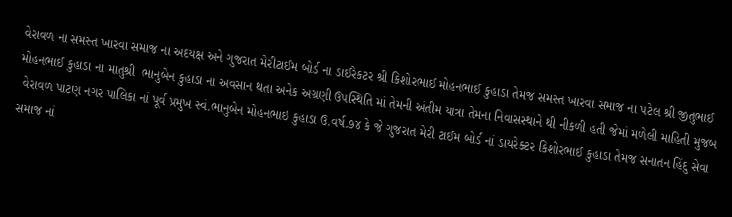વેરાવળ ના સમસ્ત ખારવા સમાજ ના અદયક્ષ અને ગુજરાત મેરીટાઈમ બોર્ડ ના ડાઈરેકટર શ્રી કિશોરભાઈ મોહનભાઈ કુહાડા તેમજ સમસ્ત ખારવા સમાજ ના પટેલ શ્રી જીતુભાઈ મોહનભાઈ કુહાડા ના માતુશ્રી  ભાનુબેન કુહાડા ના અવસાન થતા અનેક અગ્રણી ઉપસ્થિતિ માં તેમની અંતીમ યાત્રા તેમના નિવાસસ્થાને થી નીકળી હતી જેમાં મળેલી માહિતી મુજબ
 વેરાવળ પાટણ નગર પાલિકા નાં પૂર્વ પ્રમુખ સ્વં.ભાનુબેન મોહનભાઇ કુહાડા ઉ.વર્ષ.૭૪ કે જે ગુજરાત મેરી ટાઈમ બોર્ડ નાં ડાયરેક્ટર કિશોરભાઈ કુહાડા તેમજ સનાતન હિંદુ સેવા સમાજ નાં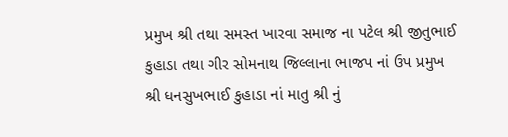પ્રમુખ શ્રી તથા સમસ્ત ખારવા સમાજ ના પટેલ શ્રી જીતુભાઈ કુહાડા તથા ગીર સોમનાથ જિલ્લાના ભાજપ નાં ઉપ પ્રમુખ શ્રી ધનસુખભાઈ કુહાડા નાં માતુ શ્રી નું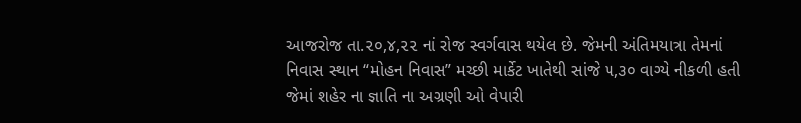આજરોજ તા.૨૦,૪,૨૨ નાં રોજ સ્વર્ગવાસ થયેલ છે. જેમની અંતિમયાત્રા તેમનાં નિવાસ સ્થાન “મોહન નિવાસ” મચ્છી માર્કેટ ખાતેથી સાંજે ૫,૩૦ વાગ્યે નીકળી હતી જેમાં શહેર ના જ્ઞાતિ ના અગ્રણી ઓ વેપારી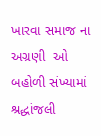ખારવા સમાજ ના અગ્રણી  ઓ બહોળી સંખ્યામાં શ્રદ્ધાંજલી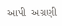આપી  અગ્રણી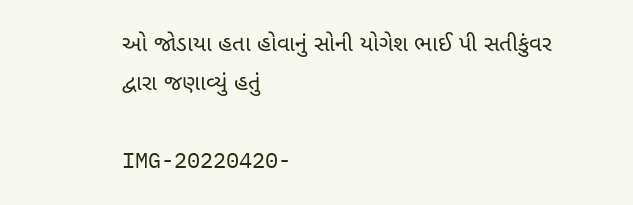ઓ જોડાયા હતા હોવાનું સોની યોગેશ ભાઈ પી સતીકુંવર દ્વારા જણાવ્યું હતું

IMG-20220420-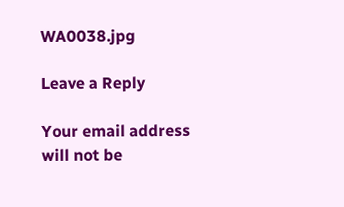WA0038.jpg

Leave a Reply

Your email address will not be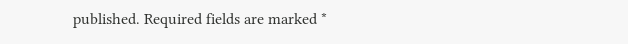published. Required fields are marked *